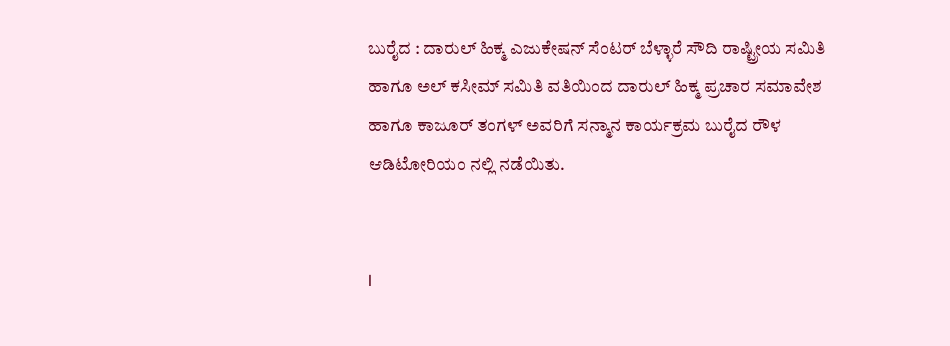ಬುರೈದ : ದಾರುಲ್ ಹಿಕ್ಮ ಎಜುಕೇಷನ್ ಸೆಂಟರ್ ಬೆಳ್ಳಾರೆ ಸೌದಿ ರಾಷ್ಟ್ರೀಯ ಸಮಿತಿ ಹಾಗೂ ಅಲ್ ಕಸೀಮ್ ಸಮಿತಿ ವತಿಯಿಂದ ದಾರುಲ್ ಹಿಕ್ಮ ಪ್ರಚಾರ ಸಮಾವೇಶ ಹಾಗೂ ಕಾಜೂರ್ ತಂಗಳ್ ಅವರಿಗೆ ಸನ್ಮಾನ ಕಾರ್ಯಕ್ರಮ ಬುರೈದ ರೌಳ ಆಡಿಟೋರಿಯಂ ನಲ್ಲಿ ನಡೆಯಿತು.


I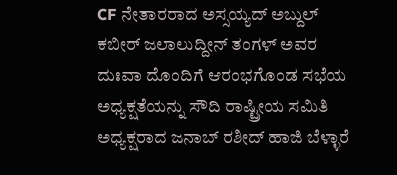CF ನೇತಾರರಾದ ಅಸ್ಸಯ್ಯದ್ ಅಬ್ದುಲ್ ಕಬೀರ್ ಜಲಾಲುದ್ದೀನ್ ತಂಗಳ್ ಅವರ ದುಃವಾ ದೊಂದಿಗೆ ಆರಂಭಗೊಂಡ ಸಭೆಯ ಅಧ್ಯಕ್ಷತೆಯನ್ನು ಸೌದಿ ರಾಷ್ಟ್ರೀಯ ಸಮಿತಿ ಅಧ್ಯಕ್ಷರಾದ ಜನಾಬ್ ರಶೀದ್ ಹಾಜಿ ಬೆಳ್ಳಾರೆ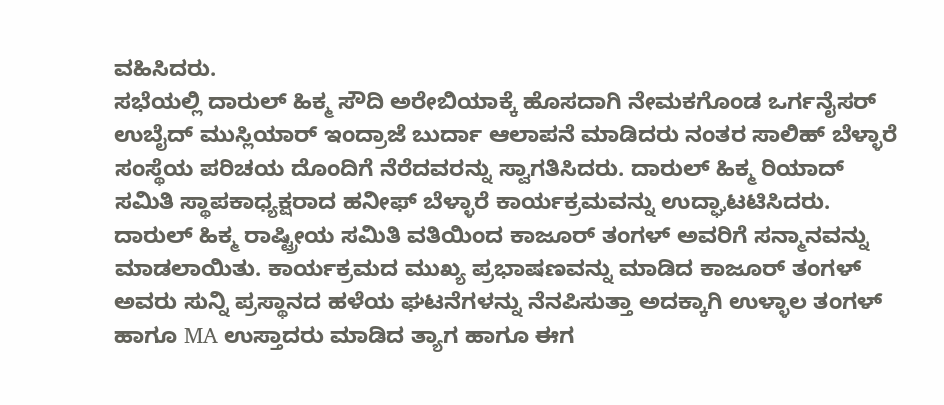ವಹಿಸಿದರು.
ಸಭೆಯಲ್ಲಿ ದಾರುಲ್ ಹಿಕ್ಮ ಸೌದಿ ಅರೇಬಿಯಾಕ್ಕೆ ಹೊಸದಾಗಿ ನೇಮಕಗೊಂಡ ಒರ್ಗನೈಸರ್ ಉಬೈದ್ ಮುಸ್ಲಿಯಾರ್ ಇಂದ್ರಾಜೆ ಬುರ್ದಾ ಆಲಾಪನೆ ಮಾಡಿದರು ನಂತರ ಸಾಲಿಹ್ ಬೆಳ್ಳಾರೆ ಸಂಸ್ಥೆಯ ಪರಿಚಯ ದೊಂದಿಗೆ ನೆರೆದವರನ್ನು ಸ್ವಾಗತಿಸಿದರು. ದಾರುಲ್ ಹಿಕ್ಮ ರಿಯಾದ್ ಸಮಿತಿ ಸ್ಥಾಪಕಾಧ್ಯಕ್ಷರಾದ ಹನೀಫ್ ಬೆಳ್ಳಾರೆ ಕಾರ್ಯಕ್ರಮವನ್ನು ಉದ್ಘಾಟಟಿಸಿದರು.
ದಾರುಲ್ ಹಿಕ್ಮ ರಾಷ್ಟ್ರೀಯ ಸಮಿತಿ ವತಿಯಿಂದ ಕಾಜೂರ್ ತಂಗಳ್ ಅವರಿಗೆ ಸನ್ಮಾನವನ್ನು ಮಾಡಲಾಯಿತು. ಕಾರ್ಯಕ್ರಮದ ಮುಖ್ಯ ಪ್ರಭಾಷಣವನ್ನು ಮಾಡಿದ ಕಾಜೂರ್ ತಂಗಳ್ ಅವರು ಸುನ್ನಿ ಪ್ರಸ್ಥಾನದ ಹಳೆಯ ಘಟನೆಗಳನ್ನು ನೆನಪಿಸುತ್ತಾ ಅದಕ್ಕಾಗಿ ಉಳ್ಳಾಲ ತಂಗಳ್ ಹಾಗೂ MA ಉಸ್ತಾದರು ಮಾಡಿದ ತ್ಯಾಗ ಹಾಗೂ ಈಗ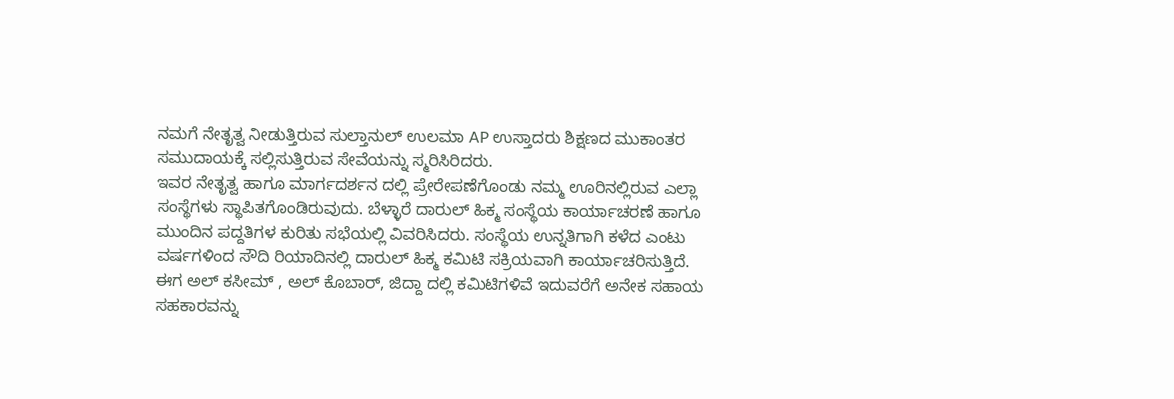ನಮಗೆ ನೇತೃತ್ವ ನೀಡುತ್ತಿರುವ ಸುಲ್ತಾನುಲ್ ಉಲಮಾ AP ಉಸ್ತಾದರು ಶಿಕ್ಷಣದ ಮುಕಾಂತರ ಸಮುದಾಯಕ್ಕೆ ಸಲ್ಲಿಸುತ್ತಿರುವ ಸೇವೆಯನ್ನು ಸ್ಮರಿಸಿರಿದರು.
ಇವರ ನೇತೃತ್ವ ಹಾಗೂ ಮಾರ್ಗದರ್ಶನ ದಲ್ಲಿ ಪ್ರೇರೇಪಣೆಗೊಂಡು ನಮ್ಮ ಊರಿನಲ್ಲಿರುವ ಎಲ್ಲಾ ಸಂಸ್ಥೆಗಳು ಸ್ಥಾಪಿತಗೊಂಡಿರುವುದು. ಬೆಳ್ಳಾರೆ ದಾರುಲ್ ಹಿಕ್ಮ ಸಂಸ್ಥೆಯ ಕಾರ್ಯಾಚರಣೆ ಹಾಗೂ ಮುಂದಿನ ಪದ್ದತಿಗಳ ಕುರಿತು ಸಭೆಯಲ್ಲಿ ವಿವರಿಸಿದರು. ಸಂಸ್ಥೆಯ ಉನ್ನತಿಗಾಗಿ ಕಳೆದ ಎಂಟು ವರ್ಷಗಳಿಂದ ಸೌದಿ ರಿಯಾದಿನಲ್ಲಿ ದಾರುಲ್ ಹಿಕ್ಮ ಕಮಿಟಿ ಸಕ್ರಿಯವಾಗಿ ಕಾರ್ಯಾಚರಿಸುತ್ತಿದೆ.
ಈಗ ಅಲ್ ಕಸೀಮ್ , ಅಲ್ ಕೊಬಾರ್, ಜಿದ್ದಾ ದಲ್ಲಿ ಕಮಿಟಿಗಳಿವೆ ಇದುವರೆಗೆ ಅನೇಕ ಸಹಾಯ ಸಹಕಾರವನ್ನು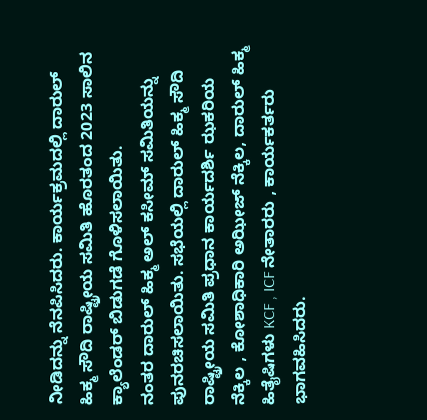ನೀಡಿದನ್ನು ನೆನಪಿಸಿದರು. ಕಾರ್ಯಕ್ರಮದಲ್ಲಿ ದಾರುಲ್ ಹಿಕ್ಮ ಸೌದಿ ರಾಷ್ಟ್ರೀಯ ಸಮಿತಿ ಹೊರತಂದ 2023 ಸಾಲಿನ ಕ್ಯಾಲೆಂಡರ್ ಬಿಡುಗಡೆ ಗೊಳಿಸಲಾಯಿತು.
ನಂತರ ದಾರುಲ್ ಹಿಕ್ಮ ಅಲ್ ಕಸೀಮ್ ಸಮಿತಿಯನ್ನು ಪುನರಚಿಸಲಾಯಿತು. ಸಭೆಯಲ್ಲಿ ದಾರುಲ್ ಹಿಕ್ಮ ಸೌದಿ ರಾಷ್ಟ್ರೀಯ ಸಮಿತಿ ಪ್ರಧಾನ ಕಾರ್ಯದರ್ಶಿ ಝಕರಿಯ ನೆಕ್ಕಿಲ , ಕೋಶಾಧಿಕಾರಿ ಅಝೀಜ್ ನೆಕ್ಕಿಲ, ದಾರುಲ್ ಹಿಕ್ಮ ಹಿತೈಷಿಗಳು KCF , ICF ನೇತಾರರು , ಕಾರ್ಯಕರ್ತರು
ಭಾಗವಹಿಸಿದರು.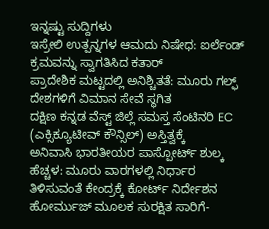ಇನ್ನಷ್ಟು ಸುದ್ದಿಗಳು
ಇಸ್ರೇಲಿ ಉತ್ಪನ್ನಗಳ ಆಮದು ನಿಷೇಧ: ಐರ್ಲೆಂಡ್ ಕ್ರಮವನ್ನು ಸ್ವಾಗತಿಸಿದ ಕತಾರ್
ಪ್ರಾದೇಶಿಕ ಮಟ್ಟದಲ್ಲಿ ಅನಿಶ್ಚಿತತೆ: ಮೂರು ಗಲ್ಫ್ ದೇಶಗಳಿಗೆ ವಿಮಾನ ಸೇವೆ ಸ್ಥಗಿತ
ದಕ್ಷಿಣ ಕನ್ನಡ ವೆಸ್ಟ್ ಜಿಲ್ಲೆ ಸಮಸ್ತ ಸೆಂಟಿನರಿ EC (ಎಕ್ಸಿಕ್ಯೂಟೀವ್ ಕೌನ್ಸಿಲ್) ಅಸ್ತಿತ್ವಕ್ಕೆ
ಅನಿವಾಸಿ ಭಾರತೀಯರ ಪಾಸ್ಪೋರ್ಟ್ ಶುಲ್ಕ ಹೆಚ್ಚಳ: ಮೂರು ವಾರಗಳಲ್ಲಿ ನಿರ್ಧಾರ ತಿಳಿಸುವಂತೆ ಕೇಂದ್ರಕ್ಕೆ ಕೋರ್ಟ್ ನಿರ್ದೇಶನ
ಹೋರ್ಮುಜ್ ಮೂಲಕ ಸುರಕ್ಷಿತ ಸಾರಿಗೆ-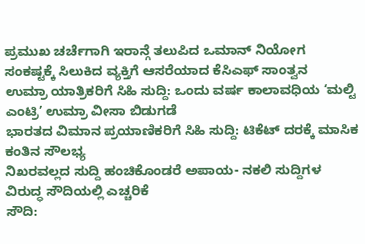ಪ್ರಮುಖ ಚರ್ಚೆಗಾಗಿ ಇರಾನ್ಗೆ ತಲುಪಿದ ಒಮಾನ್ ನಿಯೋಗ
ಸಂಕಷ್ಟಕ್ಕೆ ಸಿಲುಕಿದ ವ್ಯಕ್ತಿಗೆ ಆಸರೆಯಾದ ಕೆಸಿಎಫ್ ಸಾಂತ್ವನ
ಉಮ್ರಾ ಯಾತ್ರಿಕರಿಗೆ ಸಿಹಿ ಸುದ್ದಿ: ಒಂದು ವರ್ಷ ಕಾಲಾವಧಿಯ ‘ಮಲ್ಟಿ ಎಂಟ್ರಿ’ ಉಮ್ರಾ ವೀಸಾ ಬಿಡುಗಡೆ
ಭಾರತದ ವಿಮಾನ ಪ್ರಯಾಣಿಕರಿಗೆ ಸಿಹಿ ಸುದ್ದಿ: ಟಿಕೆಟ್ ದರಕ್ಕೆ ಮಾಸಿಕ ಕಂತಿನ ಸೌಲಭ್ಯ
ನಿಖರವಲ್ಲದ ಸುದ್ದಿ ಹಂಚಿಕೊಂಡರೆ ಅಪಾಯ- ನಕಲಿ ಸುದ್ದಿಗಳ ವಿರುದ್ಧ ಸೌದಿಯಲ್ಲಿ ಎಚ್ಚರಿಕೆ
ಸೌದಿ: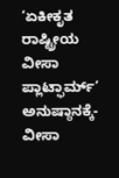‘ಏಕೀಕೃತ ರಾಷ್ಟ್ರೀಯ ವೀಸಾ ಪ್ಲಾಟ್ಫಾರ್ಮ್’ ಅನುಷ್ಠಾನಕ್ಕೆ- ವೀಸಾ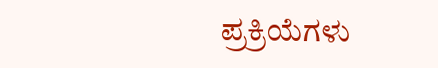ಪ್ರಕ್ರಿಯೆಗಳು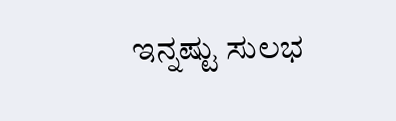ಇನ್ನಷ್ಟು ಸುಲಭ